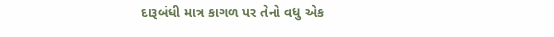દારૂબંધી માત્ર કાગળ પર તેનો વધુ એક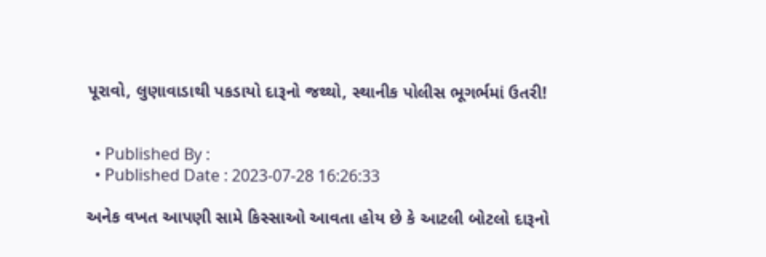પૂરાવો, લુણાવાડાથી પકડાયો દારૂનો જથ્થો, સ્થાનીક પોલીસ ભૂગર્ભમાં ઉતરી!


  • Published By :
  • Published Date : 2023-07-28 16:26:33

અનેક વખત આપણી સામે કિસ્સાઓ આવતા હોય છે કે આટલી બોટલો દારૂનો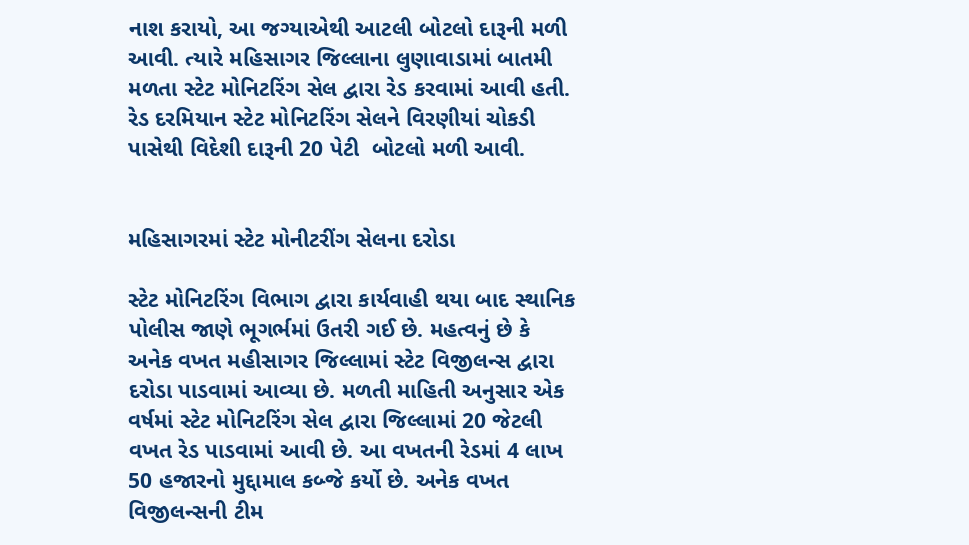નાશ કરાયો, આ જગ્યાએથી આટલી બોટલો દારૂની મળી આવી. ત્યારે મહિસાગર જિલ્લાના લુણાવાડામાં બાતમી મળતા સ્ટેટ મોનિટરિંગ સેલ દ્વારા રેડ કરવામાં આવી હતી. રેડ દરમિયાન સ્ટેટ મોનિટરિંગ સેલને વિરણીયાં ચોકડી પાસેથી વિદેશી દારૂની 20 પેટી  બોટલો મળી આવી.


મહિસાગરમાં સ્ટેટ મોનીટરીંગ સેલના દરોડા

સ્ટેટ મોનિટરિંગ વિભાગ દ્વારા કાર્યવાહી થયા બાદ સ્થાનિક પોલીસ જાણે ભૂગર્ભમાં ઉતરી ગઈ છે. મહત્વનું છે કે અનેક વખત મહીસાગર જિલ્લામાં સ્ટેટ વિજીલન્સ દ્વારા દરોડા પાડવામાં આવ્યા છે. મળતી માહિતી અનુસાર એક વર્ષમાં સ્ટેટ મોનિટરિંગ સેલ દ્વારા જિલ્લામાં 20 જેટલી વખત રેડ પાડવામાં આવી છે. આ વખતની રેડમાં 4 લાખ 50 હજારનો મુદ્દામાલ કબ્જે કર્યો છે. અનેક વખત વિજીલન્સની ટીમ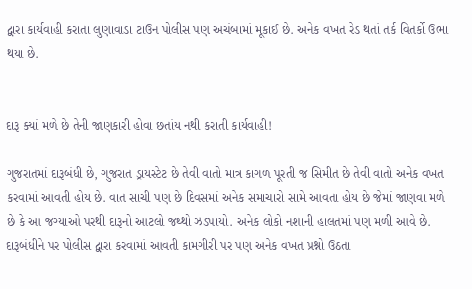દ્વારા કાર્યવાહી કરાતા લુણાવાડા ટાઉન પોલીસ પણ અચંબામાં મૂકાઈ છે. અનેક વખત રેડ થતાં તર્ક વિતર્કો ઉભા થયા છે.


દારૂ ક્યાં મળે છે તેની જાણકારી હોવા છતાંય નથી કરાતી કાર્યવાહી!

ગુજરાતમાં દારૂબંધી છે, ગુજરાત ડ્રાયસ્ટેટ છે તેવી વાતો માત્ર કાગળ પૂરતી જ સિમીત છે તેવી વાતો અનેક વખત કરવામાં આવતી હોય છે. વાત સાચી પણ છે દિવસમાં અનેક સમાચારો સામે આવતા હોય છે જેમાં જાણવા મળે છે કે આ જગ્યાઓ પરથી દારૂનો આટલો જથ્થો ઝડપાયો. અનેક લોકો નશાની હાલતમાં પણ મળી આવે છે. દારૂબંધીને પર પોલીસ દ્વારા કરવામાં આવતી કામગીરી પર પણ અનેક વખત પ્રશ્નો ઉઠતા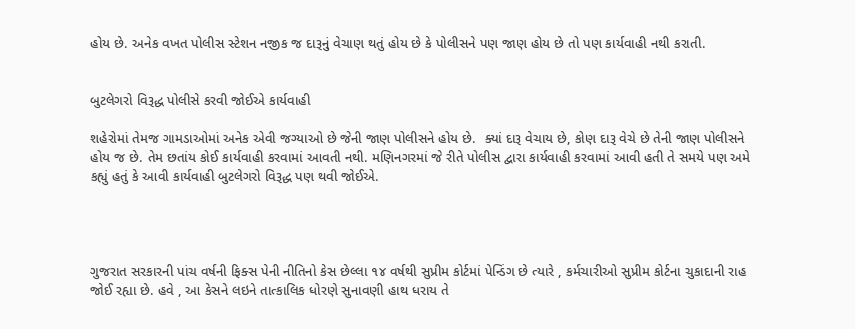હોય છે. અનેક વખત પોલીસ સ્ટેશન નજીક જ દારૂનું વેચાણ થતું હોય છે કે પોલીસને પણ જાણ હોય છે તો પણ કાર્યવાહી નથી કરાતી.


બુટલેગરો વિરૂદ્ધ પોલીસે કરવી જોઈએ કાર્યવાહી

શહેરોમાં તેમજ ગામડાઓમાં અનેક એવી જગ્યાઓ છે જેની જાણ પોલીસને હોય છે.  ક્યાં દારૂ વેચાય છે, કોણ દારૂ વેચે છે તેની જાણ પોલીસને હોય જ છે. તેમ છતાંય કોઈ કાર્યવાહી કરવામાં આવતી નથી. મણિનગરમાં જે રીતે પોલીસ દ્વારા કાર્યવાહી કરવામાં આવી હતી તે સમયે પણ અમે કહ્યું હતું કે આવી કાર્યવાહી બુટલેગરો વિરૂદ્ધ પણ થવી જોઈએ.




ગુજરાત સરકારની પાંચ વર્ષની ફિક્સ પેની નીતિનો કેસ છેલ્લા ૧૪ વર્ષથી સુપ્રીમ કોર્ટમાં પેન્ડિંગ છે ત્યારે , કર્મચારીઓ સુપ્રીમ કોર્ટના ચુકાદાની રાહ જોઈ રહ્યા છે. હવે , આ કેસને લઇને તાત્કાલિક ધોરણે સુનાવણી હાથ ધરાય તે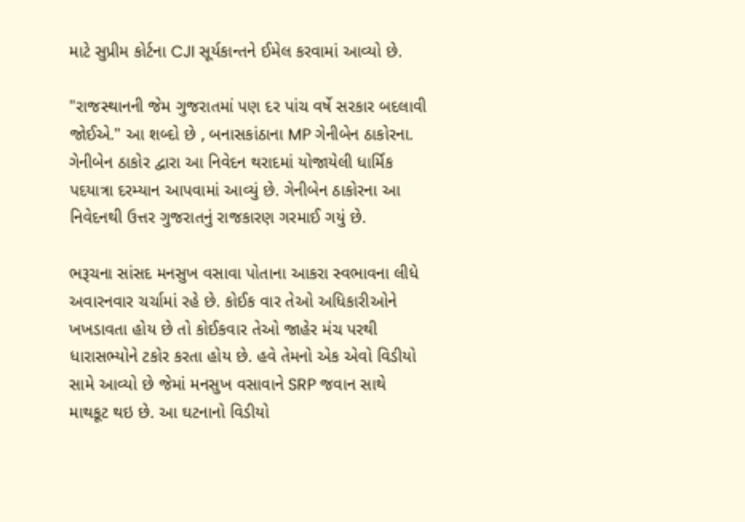માટે સુપ્રીમ કોર્ટના CJI સૂર્યકાન્તને ઈમેલ કરવામાં આવ્યો છે.

"રાજસ્થાનની જેમ ગુજરાતમાં પણ દર પાંચ વર્ષે સરકાર બદલાવી જોઈએ." આ શબ્દો છે , બનાસકાંઠાના MP ગેનીબેન ઠાકોરના. ગેનીબેન ઠાકોર દ્વારા આ નિવેદન થરાદમાં યોજાયેલી ધાર્મિક પદયાત્રા દરમ્યાન આપવામાં આવ્યું છે. ગેનીબેન ઠાકોરના આ નિવેદનથી ઉત્તર ગુજરાતનું રાજકારણ ગરમાઈ ગયું છે.

ભરૂચના સાંસદ મનસુખ વસાવા પોતાના આકરા સ્વભાવના લીધે અવારનવાર ચર્ચામાં રહે છે. કોઈક વાર તેઓ અધિકારીઓને ખખડાવતા હોય છે તો કોઈકવાર તેઓ જાહેર મંચ પરથી ધારાસભ્યોને ટકોર કરતા હોય છે. હવે તેમનો એક એવો વિડીયો સામે આવ્યો છે જેમાં મનસુખ વસાવાને SRP જવાન સાથે માથકૂટ થઇ છે. આ ઘટનાનો વિડીયો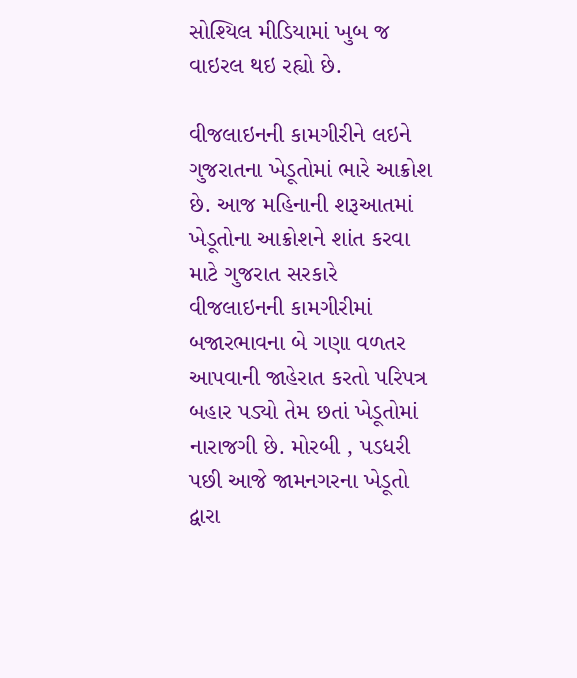સોશ્યિલ મીડિયામાં ખુબ જ વાઇરલ થઇ રહ્યો છે.

વીજલાઇનની કામગીરીને લઇને ગુજરાતના ખેડૂતોમાં ભારે આક્રોશ છે. આજ મહિનાની શરૂઆતમાં ખેડૂતોના આક્રોશને શાંત કરવા માટે ગુજરાત સરકારે વીજલાઇનની કામગીરીમાં બજારભાવના બે ગણા વળતર આપવાની જાહેરાત કરતો પરિપત્ર બહાર પડ્યો તેમ છતાં ખેડૂતોમાં નારાજગી છે. મોરબી , પડધરી પછી આજે જામનગરના ખેડૂતો દ્વારા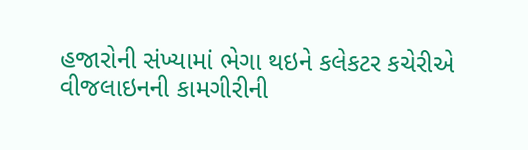હજારોની સંખ્યામાં ભેગા થઇને કલેકટર કચેરીએ વીજલાઇનની કામગીરીની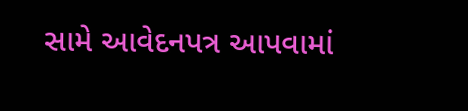સામે આવેદનપત્ર આપવામાં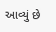આવ્યું છે